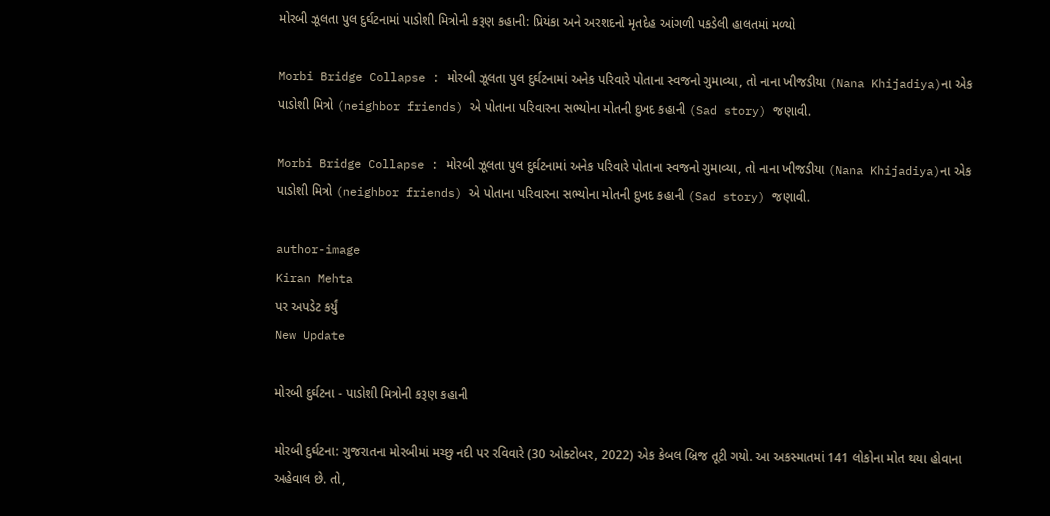મોરબી ઝૂલતા પુલ દુર્ઘટનામાં પાડોશી મિત્રોની કરૂણ કહાની: પ્રિયંકા અને અરશદનો મૃતદેહ આંગળી પકડેલી હાલતમાં મળ્યો

Morbi Bridge Collapse : મોરબી ઝૂલતા પુલ દુર્ઘટનામાં અનેક પરિવારે પોતાના સ્વજનો ગુમાવ્યા, તો નાના ખીજડીયા (Nana Khijadiya)ના એક પાડોશી મિત્રો (neighbor friends) એ પોતાના પરિવારના સભ્યોના મોતની દુખદ કહાની (Sad story) જણાવી.

Morbi Bridge Collapse : મોરબી ઝૂલતા પુલ દુર્ઘટનામાં અનેક પરિવારે પોતાના સ્વજનો ગુમાવ્યા, તો નાના ખીજડીયા (Nana Khijadiya)ના એક પાડોશી મિત્રો (neighbor friends) એ પોતાના પરિવારના સભ્યોના મોતની દુખદ કહાની (Sad story) જણાવી.

author-image
Kiran Mehta
પર અપડેટ કર્યું
New Update

મોરબી દુર્ઘટના - પાડોશી મિત્રોની કરૂણ કહાની

મોરબી દુર્ઘટના: ગુજરાતના મોરબીમાં મચ્છુ નદી પર રવિવારે (30 ઓક્ટોબર, 2022) એક કેબલ બ્રિજ તૂટી ગયો. આ અકસ્માતમાં 141 લોકોના મોત થયા હોવાના અહેવાલ છે. તો,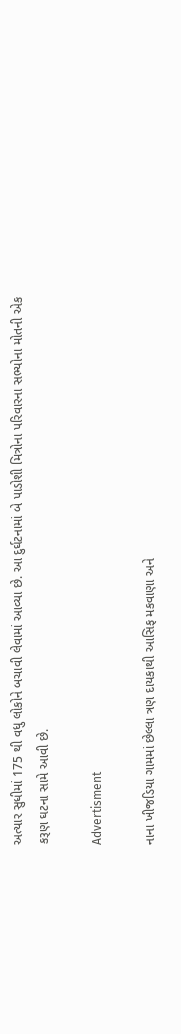અત્યાર સુધીમાં 175 થી વધુ લોકોને બચાવી લેવામાં આવ્યા છે. આ દુર્ઘટનામાં બે પાડોશી મિત્રોના પરિવારના સભ્યોના મોતની એક કરૂણ ઘટના સામે આવી છે.

Advertisment

નાના ખીજડિયા ગામમાં છેલ્લા ત્રણ દાયકાથી આસિફ મકવાણા અને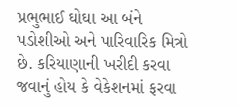પ્રભુભાઈ ઘોઘા આ બંને પડોશીઓ અને પારિવારિક મિત્રો છે. કરિયાણાની ખરીદી કરવા જવાનું હોય કે વેકેશનમાં ફરવા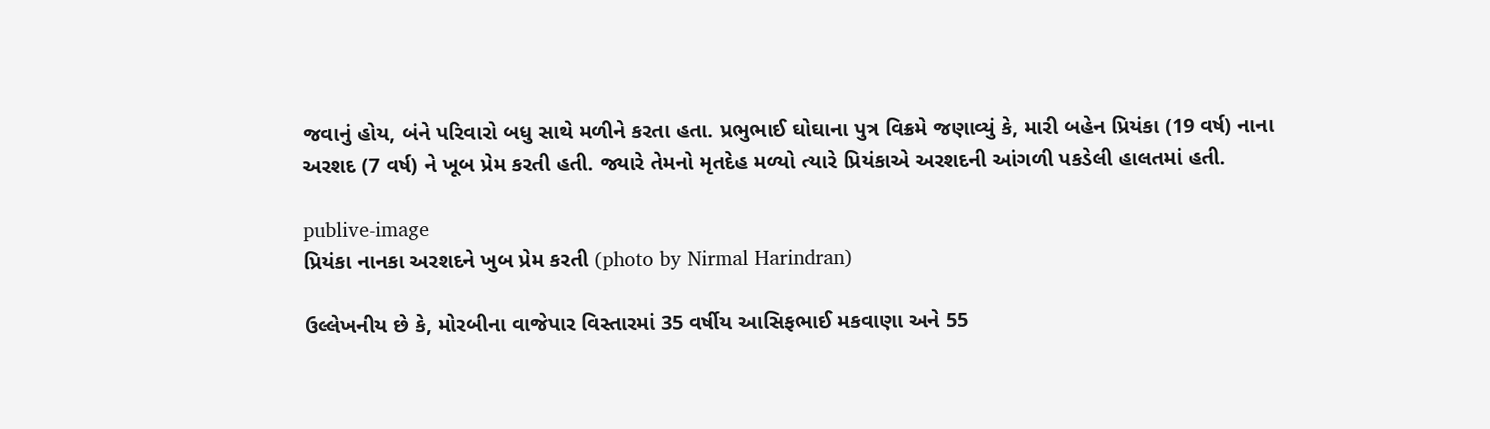જવાનું હોય, બંને પરિવારો બધુ સાથે મળીને કરતા હતા. પ્રભુભાઈ ઘોઘાના પુત્ર વિક્રમે જણાવ્યું કે, મારી બહેન પ્રિયંકા (19 વર્ષ) નાના અરશદ (7 વર્ષ) ને ખૂબ પ્રેમ કરતી હતી. જ્યારે તેમનો મૃતદેહ મળ્યો ત્યારે પ્રિયંકાએ અરશદની આંગળી પકડેલી હાલતમાં હતી.

publive-image
પ્રિયંકા નાનકા અરશદને ખુબ પ્રેમ કરતી (photo by Nirmal Harindran)

ઉલ્લેખનીય છે કે, મોરબીના વાજેપાર વિસ્તારમાં 35 વર્ષીય આસિફભાઈ મકવાણા અને 55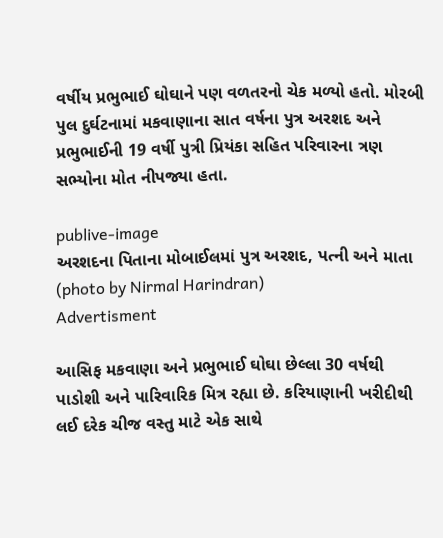વર્ષીય પ્રભુભાઈ ઘોઘાને પણ વળતરનો ચેક મળ્યો હતો. મોરબી પુલ દુર્ઘટનામાં મકવાણાના સાત વર્ષના પુત્ર અરશદ અને પ્રભુભાઈની 19 વર્ષી પુત્રી પ્રિયંકા સહિત પરિવારના ત્રણ સભ્યોના મોત નીપજ્યા હતા.

publive-image
અરશદના પિતાના મોબાઈલમાં પુત્ર અરશદ, પત્ની અને માતા (photo by Nirmal Harindran)
Advertisment

આસિફ મકવાણા અને પ્રભુભાઈ ઘોઘા છેલ્લા 30 વર્ષથી પાડોશી અને પારિવારિક મિત્ર રહ્યા છે. કરિયાણાની ખરીદીથી લઈ દરેક ચીજ વસ્તુ માટે એક સાથે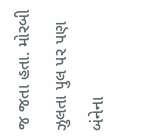જ જતા હતા. મોરબી ઝુલતા પુલ પર પણ બંનેના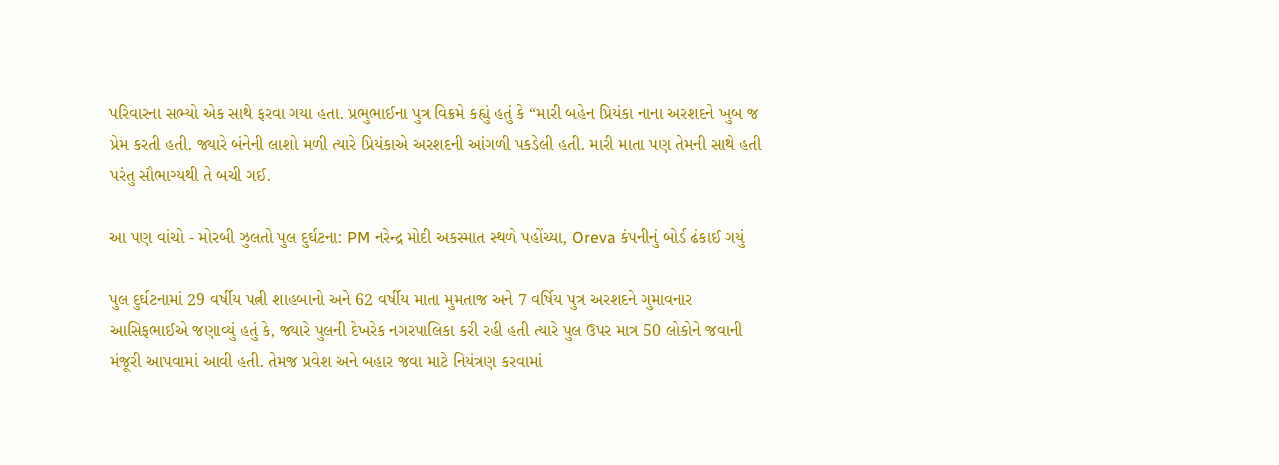પરિવારના સભ્યો એક સાથે ફરવા ગયા હતા. પ્રભુભાઈના પુત્ર વિક્રમે કહ્યું હતું કે “મારી બહેન પ્રિયંકા નાના અરશદને ખુબ જ પ્રેમ કરતી હતી. જ્યારે બંનેની લાશો મળી ત્યારે પ્રિયંકાએ અરશદની આંગળી પકડેલી હતી. મારી માતા પણ તેમની સાથે હતી પરંતુ સૌભાગ્યથી તે બચી ગઈ.

આ પણ વાંચો - મોરબી ઝુલતો પુલ દુર્ઘટના: PM નરેન્દ્ર મોદી અકસ્માત સ્થળે પહોંચ્યા, Oreva કંપનીનું બોર્ડ ઢંકાઈ ગયું

પુલ દુર્ઘટનામાં 29 વર્ષીય પત્ની શાહબાનો અને 62 વર્ષીય માતા મુમતાજ અને 7 વર્ષિય પુત્ર અરશદને ગુમાવનાર આસિફભાઈએ જણાવ્યું હતું કે, જ્યારે પુલની દેખરેક નગરપાલિકા કરી રહી હતી ત્યારે પુલ ઉપર માત્ર 50 લોકોને જવાની મંજૂરી આપવામાં આવી હતી. તેમજ પ્રવેશ અને બહાર જવા માટે નિયંત્રણ કરવામાં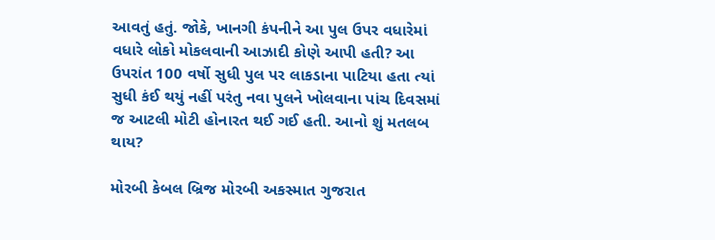આવતું હતું. જોકે, ખાનગી કંપનીને આ પુલ ઉપર વધારેમાં વધારે લોકો મોકલવાની આઝાદી કોણે આપી હતી? આ ઉપરાંત 100 વર્ષો સુધી પુલ પર લાકડાના પાટિયા હતા ત્યાં સુધી કંઈ થયું નહીં પરંતુ નવા પુલને ખોલવાના પાંચ દિવસમાં જ આટલી મોટી હોનારત થઈ ગઈ હતી. આનો શું મતલબ થાય?

મોરબી કેબલ બ્રિજ મોરબી અકસ્માત ગુજરાત